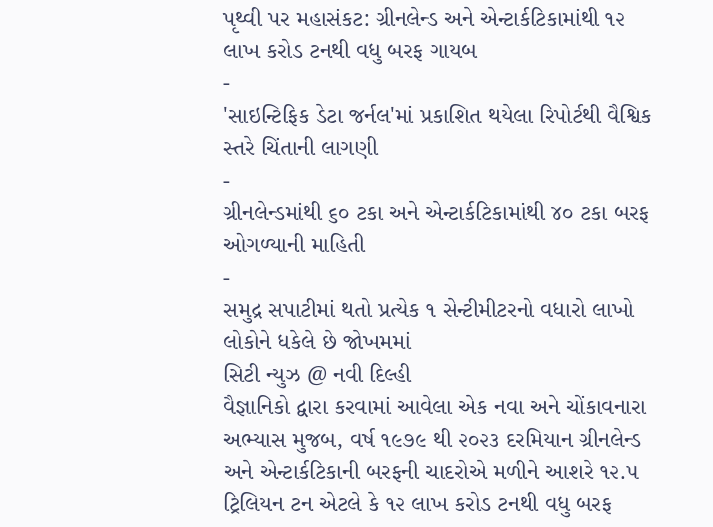પૃથ્વી પર મહાસંકટ: ગ્રીનલેન્ડ અને એન્ટાર્કટિકામાંથી ૧૨ લાખ કરોડ ટનથી વધુ બરફ ગાયબ
-
'સાઇન્ટિફિક ડેટા જર્નલ'માં પ્રકાશિત થયેલા રિપોર્ટથી વૈશ્વિક સ્તરે ચિંતાની લાગણી
-
ગ્રીનલેન્ડમાંથી ૬૦ ટકા અને એન્ટાર્કટિકામાંથી ૪૦ ટકા બરફ ઓગળ્યાની માહિતી
-
સમુદ્ર સપાટીમાં થતો પ્રત્યેક ૧ સેન્ટીમીટરનો વધારો લાખો લોકોને ધકેલે છે જોખમમાં
સિટી ન્યુઝ @ નવી દિલ્હી
વૈજ્ઞાનિકો દ્વારા કરવામાં આવેલા એક નવા અને ચોંકાવનારા અભ્યાસ મુજબ, વર્ષ ૧૯૭૯ થી ૨૦૨૩ દરમિયાન ગ્રીનલેન્ડ અને એન્ટાર્કટિકાની બરફની ચાદરોએ મળીને આશરે ૧૨.૫ ટ્રિલિયન ટન એટલે કે ૧૨ લાખ કરોડ ટનથી વધુ બરફ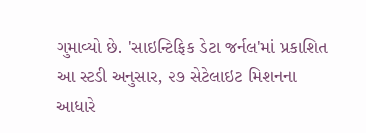ગુમાવ્યો છે. 'સાઇન્ટિફિક ડેટા જર્નલ'માં પ્રકાશિત આ સ્ટડી અનુસાર, ૨૭ સેટેલાઇટ મિશનના આધારે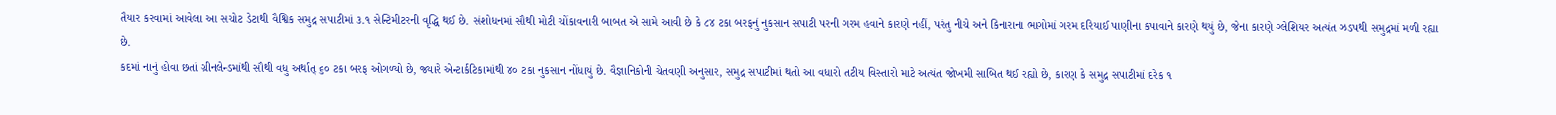તૈયાર કરવામાં આવેલા આ સચોટ ડેટાથી વૈશ્વિક સમુદ્ર સપાટીમાં ૩.૧ સેન્ટિમીટરની વૃદ્ધિ થઈ છે. સંશોધનમાં સૌથી મોટી ચોંકાવનારી બાબત એ સામે આવી છે કે ૮૪ ટકા બરફનું નુકસાન સપાટી પરની ગરમ હવાને કારણે નહીં, પરંતુ નીચે અને કિનારાના ભાગોમાં ગરમ દરિયાઈ પાણીના કપાવાને કારણે થયું છે, જેના કારણે ગ્લેશિયર અત્યંત ઝડપથી સમુદ્રમાં મળી રહ્યા છે.
કદમાં નાનું હોવા છતાં ગ્રીનલેન્ડમાંથી સૌથી વધુ અર્થાત્ ૬૦ ટકા બરફ ઓગળ્યો છે, જ્યારે એન્ટાર્કટિકામાંથી ૪૦ ટકા નુકસાન નોંધાયું છે. વૈજ્ઞાનિકોની ચેતવણી અનુસાર, સમુદ્ર સપાટીમાં થતો આ વધારો તટીય વિસ્તારો માટે અત્યંત જોખમી સાબિત થઈ રહ્યો છે, કારણ કે સમુદ્ર સપાટીમાં દરેક ૧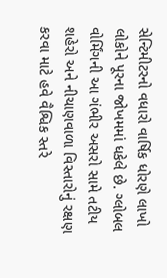સેન્ટિમીટરનો વધારો વાર્ષિક ધોરણે લાખો લોકોને પૂરના જોખમમાં ધકેલે છે. ગ્લોબલ વોર્મિંગની આ ગંભીર અસરો સામે તટીય શહેરો અને નીચાણવાળા વિસ્તારોનું રક્ષણ કરવા માટે હવે વૈશ્વિક સ્તરે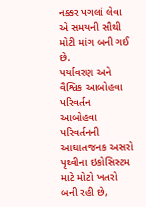નક્કર પગલાં લેવા એ સમયની સૌથી મોટી માંગ બની ગઈ છે.
પર્યાવરણ અને વૈશ્વિક આબોહવા પરિવર્તન
આબોહવા પરિવર્તનની આઘાતજનક અસરો પૃથ્વીના ઇકોસિસ્ટમ માટે મોટો ખતરો બની રહી છે,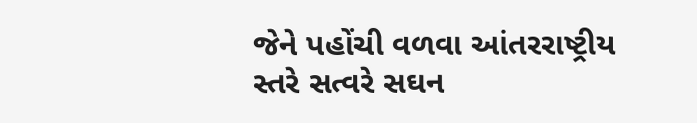જેને પહોંચી વળવા આંતરરાષ્ટ્રીય સ્તરે સત્વરે સઘન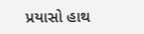પ્રયાસો હાથ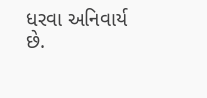ધરવા અનિવાર્ય છે.